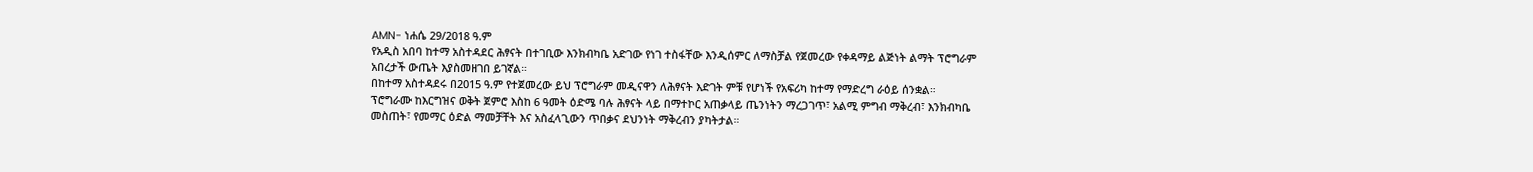AMN- ነሐሴ 29/2018 ዓ.ም
የአዲስ አበባ ከተማ አስተዳደር ሕፃናት በተገቢው እንክብካቤ አድገው የነገ ተስፋቸው እንዲሰምር ለማስቻል የጀመረው የቀዳማይ ልጅነት ልማት ፕሮግራም አበረታች ውጤት እያስመዘገበ ይገኛል።
በከተማ አስተዳደሩ በ2015 ዓ.ም የተጀመረው ይህ ፕሮግራም መዲናዋን ለሕፃናት እድገት ምቹ የሆነች የአፍሪካ ከተማ የማድረግ ራዕይ ሰንቋል።
ፕሮግራሙ ከእርግዝና ወቅት ጀምሮ እስከ 6 ዓመት ዕድሜ ባሉ ሕፃናት ላይ በማተኮር አጠቃላይ ጤንነትን ማረጋገጥ፣ አልሚ ምግብ ማቅረብ፣ እንክብካቤ መስጠት፣ የመማር ዕድል ማመቻቸት እና አስፈላጊውን ጥበቃና ደህንነት ማቅረብን ያካትታል።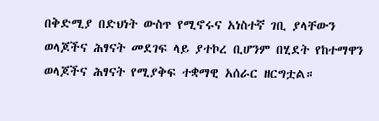በቅድሚያ በድህነት ውስጥ የሚኖሩና አነስተኛ ገቢ ያላቸውን ወላጆችና ሕፃናት መደገፍ ላይ ያተኮረ ቢሆንም በሂደት የከተማዋን ወላጆችና ሕፃናት የሚያቅፍ ተቋማዊ አሰራር ዘርግቷል።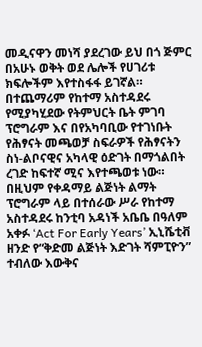መዲናዋን መነሻ ያደረገው ይህ በጎ ጅምር በአሁኑ ወቅት ወደ ሌሎች የሀገሪቱ ክፍሎችም እየተስፋፋ ይገኛል።
በተጨማሪም የከተማ አስተዳደሩ የሚያካሂደው የትምህርት ቤት ምገባ ፕሮግራም እና በየአካባቢው የተገነቡት የሕፃናት መጫወቻ ስፍራዎች የሕፃናትን ስነ-ልቦናዊና አካላዊ ዕድገት በማጎልበት ረገድ ከፍተኛ ሚና እየተጫወቱ ነው።
በዚህም የቀዳማይ ልጅነት ልማት ፕሮግራም ላይ በተሰራው ሥራ የከተማ አስተዳደሩ ከንቲባ አዳነች አቤቤ በዓለም አቀፉ ‘Act For Early Years’ ኢኒሼቲቭ ዘንድ የ“ቅድመ ልጅነት እድገት ሻምፒዮን” ተብለው እውቅና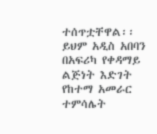ተሰጥቷቸዋል፡፡
ይህም አዲስ አበባን በአፍሪካ የቀዳማይ ልጅነት እድገት የከተማ አመራር ተምሳሌት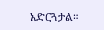አድርጓታል።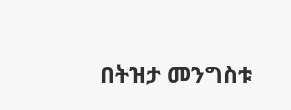በትዝታ መንግስቱ